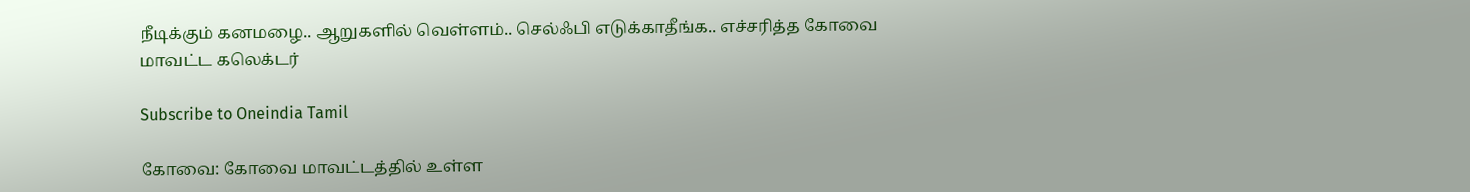நீடிக்கும் கனமழை.. ஆறுகளில் வெள்ளம்.. செல்ஃபி எடுக்காதீங்க.. எச்சரித்த கோவை மாவட்ட கலெக்டர்

Subscribe to Oneindia Tamil

கோவை: கோவை மாவட்டத்தில் உள்ள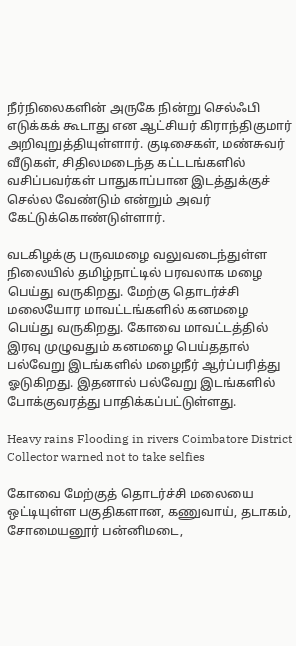நீர்நிலைகளின் அருகே நின்று செல்ஃபி எடுக்கக் கூடாது என ஆட்சியர் கிராந்திகுமார் அறிவுறுத்தியுள்ளார். குடிசைகள், மண்சுவர் வீடுகள், சிதிலமடைந்த கட்டடங்களில் வசிப்பவர்கள் பாதுகாப்பான இடத்துக்குச் செல்ல வேண்டும் என்றும் அவர் கேட்டுக்கொண்டுள்ளார்.

வடகிழக்கு பருவமழை வலுவடைந்துள்ள நிலையில் தமிழ்நாட்டில் பரவலாக மழை பெய்து வருகிறது. மேற்கு தொடர்ச்சி மலையோர மாவட்டங்களில் கனமழை பெய்து வருகிறது. கோவை மாவட்டத்தில் இரவு முழுவதும் கனமழை பெய்ததால் பல்வேறு இடங்களில் மழைநீர் ஆர்ப்பரித்து ஓடுகிறது. இதனால் பல்வேறு இடங்களில் போக்குவரத்து பாதிக்கப்பட்டுள்ளது.

Heavy rains Flooding in rivers Coimbatore District Collector warned not to take selfies

கோவை மேற்குத் தொடர்ச்சி மலையை ஒட்டியுள்ள பகுதிகளான, கணுவாய், தடாகம், சோமையனூர் பன்னிமடை,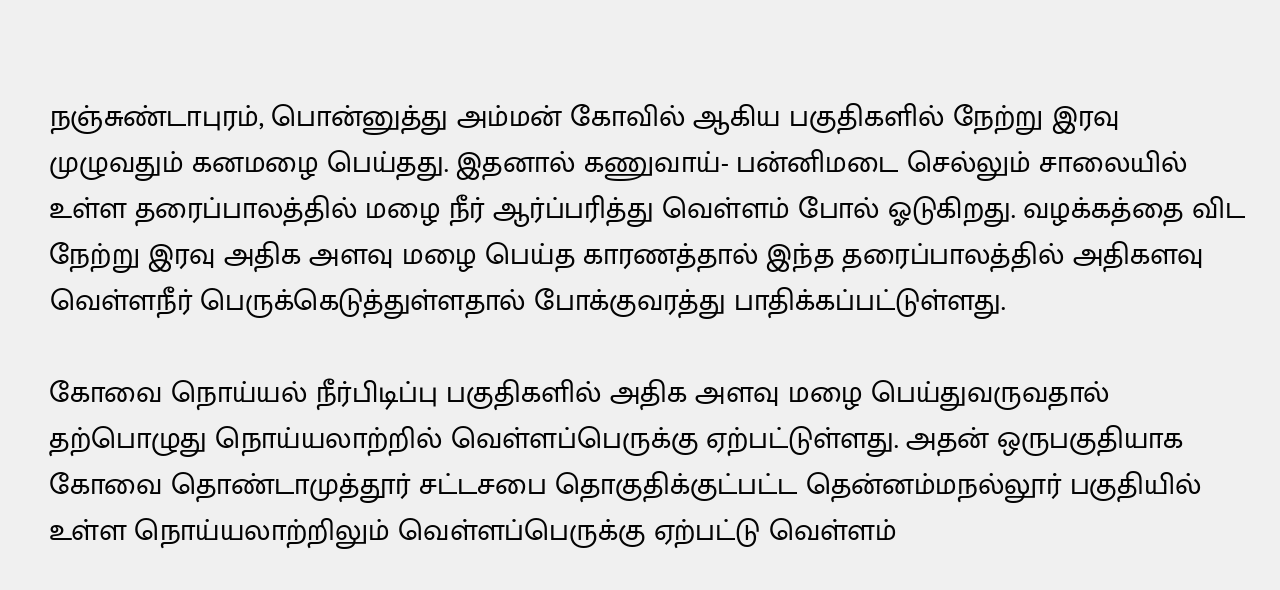நஞ்சுண்டாபுரம், பொன்னுத்து அம்மன் கோவில் ஆகிய பகுதிகளில் நேற்று இரவு முழுவதும் கனமழை பெய்தது. இதனால் கணுவாய்- பன்னிமடை செல்லும் சாலையில் உள்ள தரைப்பாலத்தில் மழை நீர் ஆர்ப்பரித்து வெள்ளம் போல் ஓடுகிறது. வழக்கத்தை விட நேற்று இரவு அதிக அளவு மழை பெய்த காரணத்தால் இந்த தரைப்பாலத்தில் அதிகளவு வெள்ளநீர் பெருக்கெடுத்துள்ளதால் போக்குவரத்து பாதிக்கப்பட்டுள்ளது.

கோவை நொய்யல் நீர்பிடிப்பு பகுதிகளில் அதிக அளவு மழை பெய்துவருவதால் தற்பொழுது நொய்யலாற்றில் வெள்ளப்பெருக்கு ஏற்பட்டுள்ளது. அதன் ஒருபகுதியாக கோவை தொண்டாமுத்தூர் சட்டசபை தொகுதிக்குட்பட்ட தென்னம்மநல்லூர் பகுதியில் உள்ள நொய்யலாற்றிலும் வெள்ளப்பெருக்கு ஏற்பட்டு வெள்ளம்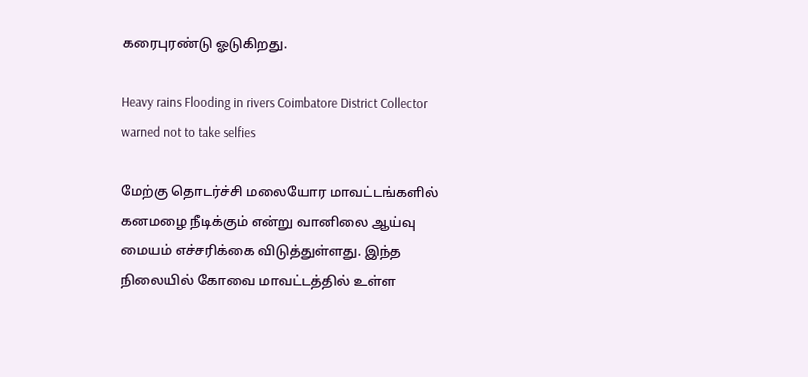கரைபுரண்டு ஓடுகிறது.

Heavy rains Flooding in rivers Coimbatore District Collector warned not to take selfies

மேற்கு தொடர்ச்சி மலையோர மாவட்டங்களில் கனமழை நீடிக்கும் என்று வானிலை ஆய்வு மையம் எச்சரிக்கை விடுத்துள்ளது. இந்த நிலையில் கோவை மாவட்டத்தில் உள்ள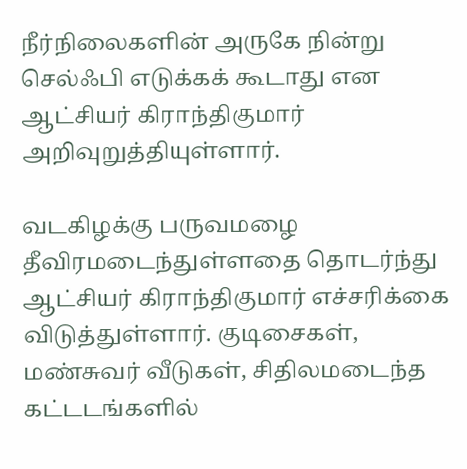நீர்நிலைகளின் அருகே நின்று செல்ஃபி எடுக்கக் கூடாது என ஆட்சியர் கிராந்திகுமார் அறிவுறுத்தியுள்ளார்.

வடகிழக்கு பருவமழை தீவிரமடைந்துள்ளதை தொடர்ந்து ஆட்சியர் கிராந்திகுமார் எச்சரிக்கை விடுத்துள்ளார். குடிசைகள், மண்சுவர் வீடுகள், சிதிலமடைந்த கட்டடங்களில்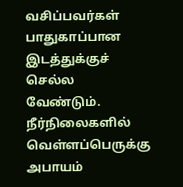வசிப்பவர்கள் பாதுகாப்பான இடத்துக்குச் செல்ல வேண்டும். நீர்நிலைகளில் வெள்ளப்பெருக்கு அபாயம்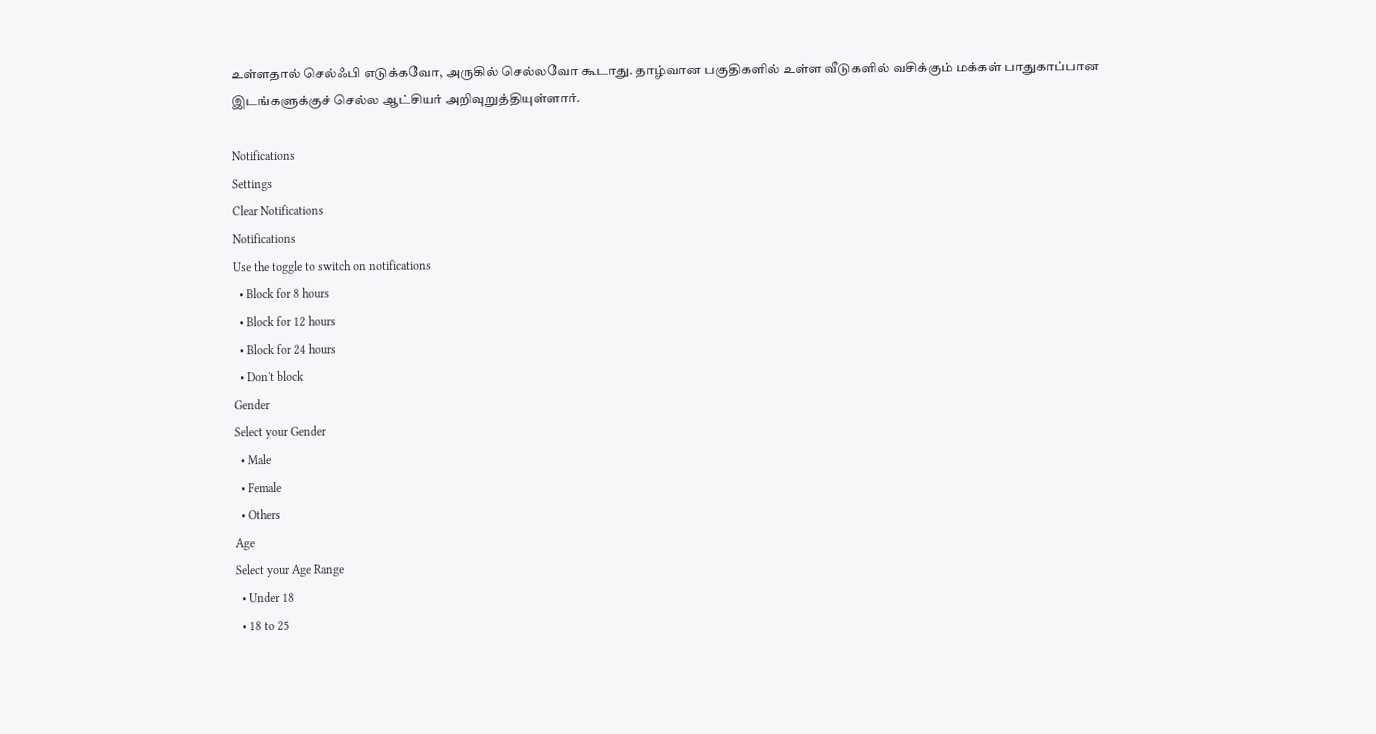உள்ளதால் செல்ஃபி எடுக்கவோ, அருகில் செல்லவோ கூடாது. தாழ்வான பகுதிகளில் உள்ள வீடுகளில் வசிக்கும் மக்கள் பாதுகாப்பான இடங்களுக்குச் செல்ல ஆட்சியர் அறிவுறுத்தியுள்ளார்.

Notifications
Settings
Clear Notifications
Notifications
Use the toggle to switch on notifications
  • Block for 8 hours
  • Block for 12 hours
  • Block for 24 hours
  • Don't block
Gender
Select your Gender
  • Male
  • Female
  • Others
Age
Select your Age Range
  • Under 18
  • 18 to 25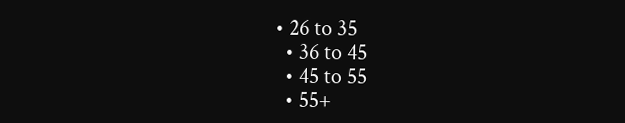• 26 to 35
  • 36 to 45
  • 45 to 55
  • 55+